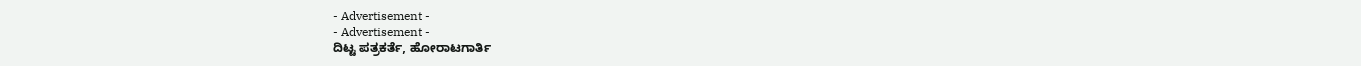- Advertisement -
- Advertisement -
ದಿಟ್ಟ ಪತ್ರಕರ್ತೆ, ಹೋರಾಟಗಾರ್ತಿ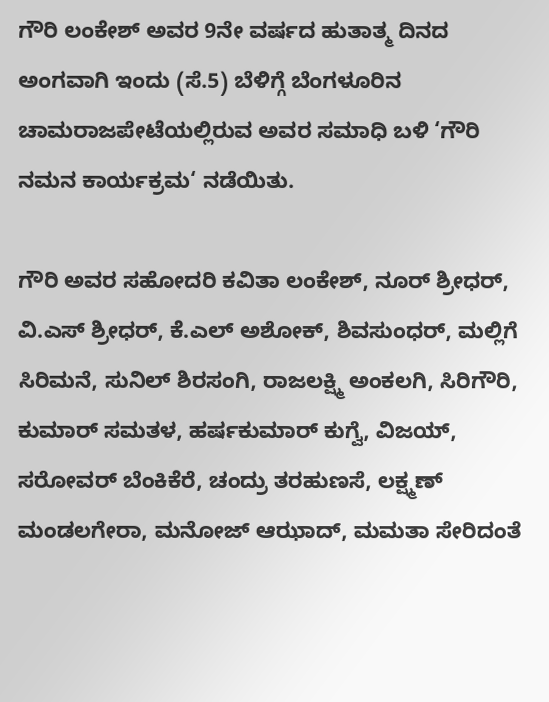ಗೌರಿ ಲಂಕೇಶ್ ಅವರ 9ನೇ ವರ್ಷದ ಹುತಾತ್ಮ ದಿನದ ಅಂಗವಾಗಿ ಇಂದು (ಸೆ.5) ಬೆಳಿಗ್ಗೆ ಬೆಂಗಳೂರಿನ ಚಾಮರಾಜಪೇಟೆಯಲ್ಲಿರುವ ಅವರ ಸಮಾಧಿ ಬಳಿ ‘ಗೌರಿ ನಮನ ಕಾರ್ಯಕ್ರಮ‘ ನಡೆಯಿತು.

ಗೌರಿ ಅವರ ಸಹೋದರಿ ಕವಿತಾ ಲಂಕೇಶ್, ನೂರ್ ಶ್ರೀಧರ್, ವಿ.ಎಸ್ ಶ್ರೀಧರ್, ಕೆ.ಎಲ್ ಅಶೋಕ್, ಶಿವಸುಂಧರ್, ಮಲ್ಲಿಗೆ ಸಿರಿಮನೆ, ಸುನಿಲ್ ಶಿರಸಂಗಿ, ರಾಜಲಕ್ಷ್ಮಿ ಅಂಕಲಗಿ, ಸಿರಿಗೌರಿ, ಕುಮಾರ್ ಸಮತಳ, ಹರ್ಷಕುಮಾರ್ ಕುಗ್ವೆ, ವಿಜಯ್, ಸರೋವರ್ ಬೆಂಕಿಕೆರೆ, ಚಂದ್ರು ತರಹುಣಸೆ, ಲಕ್ಷ್ಮಣ್ ಮಂಡಲಗೇರಾ, ಮನೋಜ್ ಆಝಾದ್, ಮಮತಾ ಸೇರಿದಂತೆ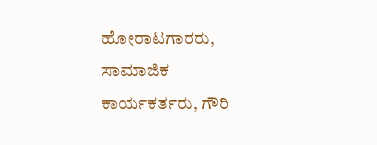ಹೋರಾಟಗಾರರು, ಸಾಮಾಜಿಕ ಕಾರ್ಯಕರ್ತರು, ಗೌರಿ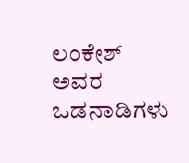ಲಂಕೇಶ್ ಅವರ ಒಡನಾಡಿಗಳು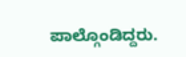ಪಾಲ್ಗೊಂಡಿದ್ದರು.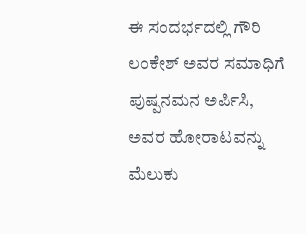ಈ ಸಂದರ್ಭದಲ್ಲಿ ಗೌರಿ ಲಂಕೇಶ್ ಅವರ ಸಮಾಧಿಗೆ ಪುಷ್ಪನಮನ ಅರ್ಪಿಸಿ, ಅವರ ಹೋರಾಟವನ್ನು ಮೆಲುಕು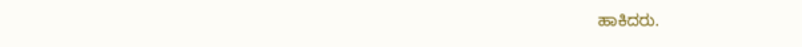ಹಾಕಿದರು.